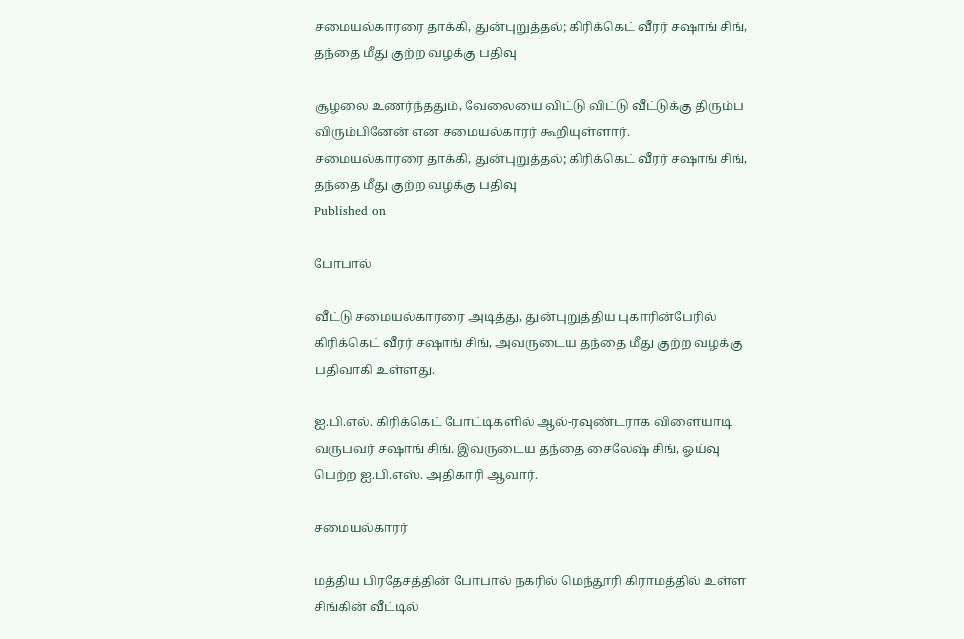சமையல்காரரை தாக்கி, துன்புறுத்தல்; கிரிக்கெட் வீரர் சஷாங் சிங், தந்தை மீது குற்ற வழக்கு பதிவு

சூழலை உணர்ந்ததும், வேலையை விட்டு விட்டு வீட்டுக்கு திரும்ப விரும்பினேன் என சமையல்காரர் கூறியுள்ளார்.
சமையல்காரரை தாக்கி, துன்புறுத்தல்; கிரிக்கெட் வீரர் சஷாங் சிங், தந்தை மீது குற்ற வழக்கு பதிவு
Published on

போபால்

வீட்டு சமையல்காரரை அடித்து, துன்புறுத்திய புகாரின்பேரில் கிரிக்கெட் வீரர் சஷாங் சிங், அவருடைய தந்தை மீது குற்ற வழக்கு பதிவாகி உள்ளது.

ஐ.பி.எல். கிரிக்கெட் போட்டிகளில் ஆல்-ரவுண்டராக விளையாடி வருபவர் சஷாங் சிங். இவருடைய தந்தை சைலேஷ் சிங், ஓய்வு பெற்ற ஐ.பி.எஸ். அதிகாரி ஆவார்.

சமையல்காரர்

மத்திய பிரதேசத்தின் போபால் நகரில் மெந்தூரி கிராமத்தில் உள்ள சிங்கின் வீட்டில்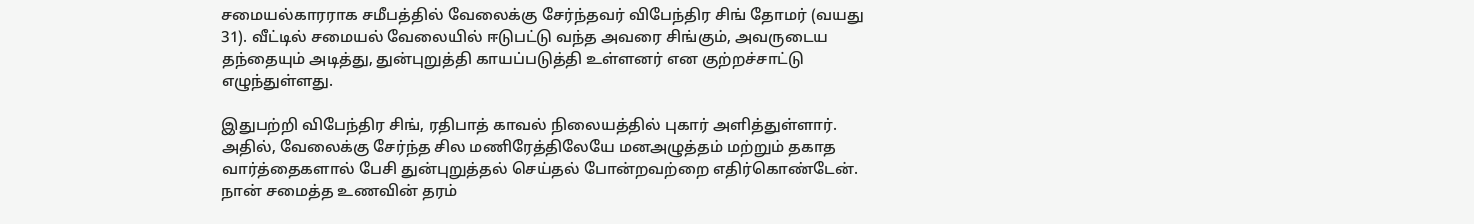சமையல்காரராக சமீபத்தில் வேலைக்கு சேர்ந்தவர் விபேந்திர சிங் தோமர் (வயது 31). வீட்டில் சமையல் வேலையில் ஈடுபட்டு வந்த அவரை சிங்கும், அவருடைய தந்தையும் அடித்து, துன்புறுத்தி காயப்படுத்தி உள்ளனர் என குற்றச்சாட்டு எழுந்துள்ளது.

இதுபற்றி விபேந்திர சிங், ரதிபாத் காவல் நிலையத்தில் புகார் அளித்துள்ளார். அதில், வேலைக்கு சேர்ந்த சில மணிரேத்திலேயே மனஅழுத்தம் மற்றும் தகாத வார்த்தைகளால் பேசி துன்புறுத்தல் செய்தல் போன்றவற்றை எதிர்கொண்டேன். நான் சமைத்த உணவின் தரம்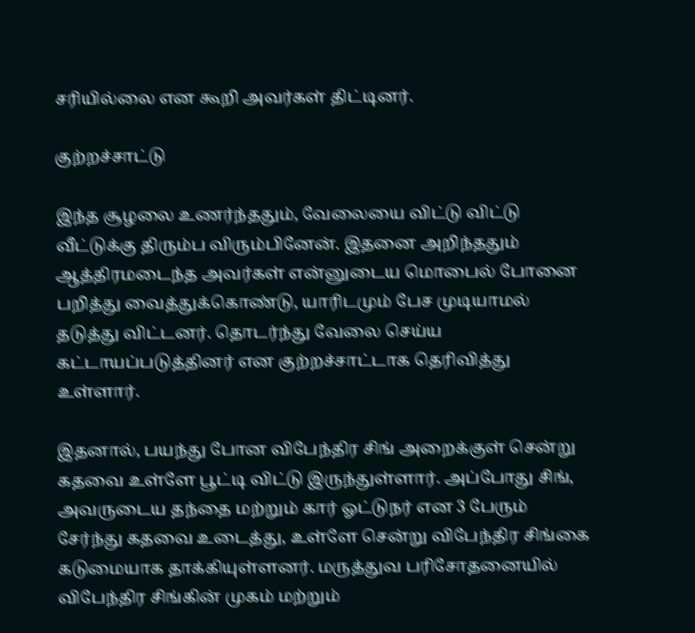சரியில்லை என கூறி அவர்கள் திட்டினர்.

குற்றச்சாட்டு

இந்த சூழலை உணர்ந்ததும், வேலையை விட்டு விட்டு வீட்டுக்கு திரும்ப விரும்பினேன். இதனை அறிந்ததும் ஆத்திரமடைந்த அவர்கள் என்னுடைய மொபைல் போனை பறித்து வைத்துக்கொண்டு, யாரிடமும் பேச முடியாமல் தடுத்து விட்டனர். தொடர்ந்து வேலை செய்ய கட்டாயப்படுத்தினர் என குற்றச்சாட்டாக தெரிவித்து உள்ளார்.

இதனால், பயந்து போன விபேந்திர சிங் அறைக்குள் சென்று கதவை உள்ளே பூட்டி விட்டு இருந்துள்ளார். அப்போது சிங், அவருடைய தந்தை மற்றும் கார் ஓட்டுநர் என 3 பேரும் சேர்ந்து கதவை உடைத்து, உள்ளே சென்று விபேந்திர சிங்கை கடுமையாக தாக்கியுள்ளனர். மருத்துவ பரிசோதனையில் விபேந்திர சிங்கின் முகம் மற்றும்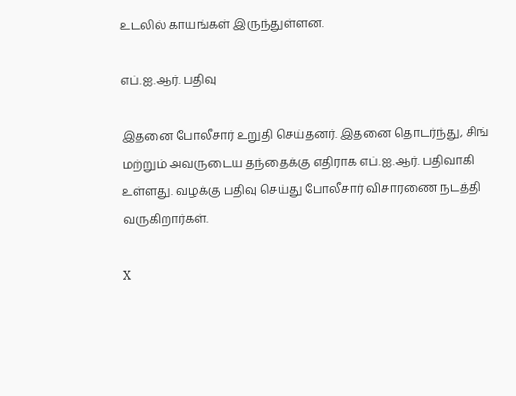உடலில் காயங்கள் இருந்துள்ளன.

எப்.ஐ.ஆர். பதிவு

இதனை போலீசார் உறுதி செய்தனர். இதனை தொடர்ந்து, சிங் மற்றும் அவருடைய தந்தைக்கு எதிராக எப்.ஐ.ஆர். பதிவாகி உள்ளது. வழக்கு பதிவு செய்து போலீசார் விசாரணை நடத்தி வருகிறார்கள்.

X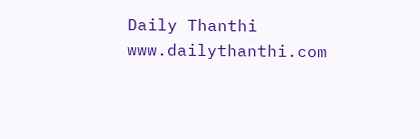Daily Thanthi
www.dailythanthi.com